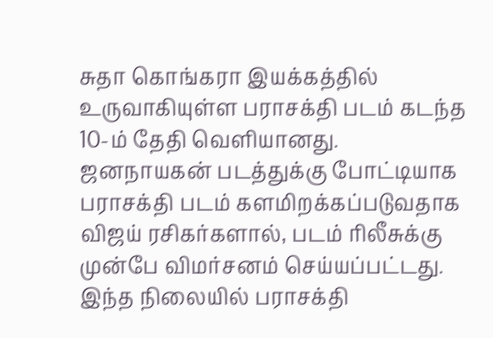சுதா கொங்கரா இயக்கத்தில் உருவாகியுள்ள பராசக்தி படம் கடந்த 10-ம் தேதி வெளியானது. ஜனநாயகன் படத்துக்கு போட்டியாக பராசக்தி படம் களமிறக்கப்படுவதாக விஜய் ரசிகர்களால், படம் ரிலீசுக்கு முன்பே விமர்சனம் செய்யப்பட்டது. இந்த நிலையில் பராசக்தி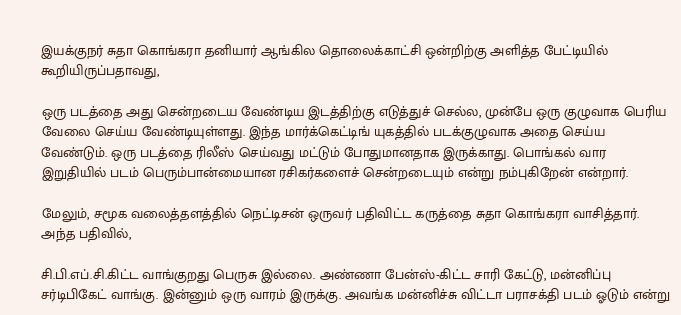இயக்குநர் சுதா கொங்கரா தனியார் ஆங்கில தொலைக்காட்சி ஒன்றிற்கு அளித்த பேட்டியில் கூறியிருப்பதாவது,

ஒரு படத்தை அது சென்றடைய வேண்டிய இடத்திற்கு எடுத்துச் செல்ல, முன்பே ஒரு குழுவாக பெரிய வேலை செய்ய வேண்டியுள்ளது. இந்த மார்க்கெட்டிங் யுகத்தில் படக்குழுவாக அதை செய்ய வேண்டும். ஒரு படத்தை ரிலீஸ் செய்வது மட்டும் போதுமானதாக இருக்காது. பொங்கல் வார இறுதியில் படம் பெரும்பான்மையான ரசிகர்களைச் சென்றடையும் என்று நம்புகிறேன் என்றார்.

மேலும், சமூக வலைத்தளத்தில் நெட்டிசன் ஒருவர் பதிவிட்ட கருத்தை சுதா கொங்கரா வாசித்தார். அந்த பதிவில்,

சி.பி.எப்.சி.கிட்ட வாங்குறது பெருசு இல்லை. அண்ணா பேன்ஸ்-கிட்ட சாரி கேட்டு, மன்னிப்பு சர்டிபிகேட் வாங்கு. இன்னும் ஒரு வாரம் இருக்கு. அவங்க மன்னிச்சு விட்டா பராசக்தி படம் ஓடும் என்று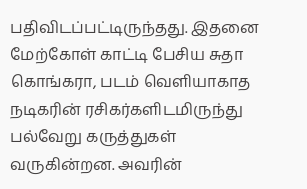பதிவிடப்பட்டிருந்தது. இதனை மேற்கோள் காட்டி பேசிய சுதா கொங்கரா, படம் வெளியாகாத நடிகரின் ரசிகர்களிடமிருந்து பல்வேறு கருத்துகள் வருகின்றன. அவரின்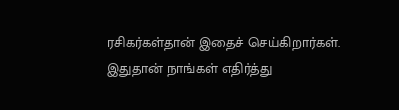ரசிகர்கள்தான் இதைச் செய்கிறார்கள். இதுதான் நாங்கள் எதிர்த்து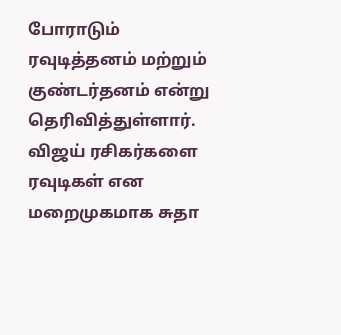போராடும் ரவுடித்தனம் மற்றும் குண்டர்தனம் என்று தெரிவித்துள்ளார். விஜய் ரசிகர்களை ரவுடிகள் என மறைமுகமாக சுதா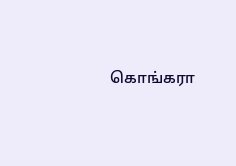கொங்கரா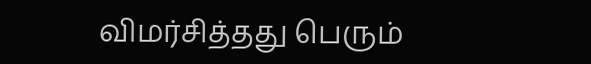விமர்சித்தது பெரும்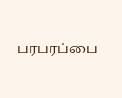பரபரப்பை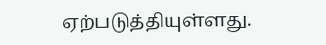ஏற்படுத்தியுள்ளது.